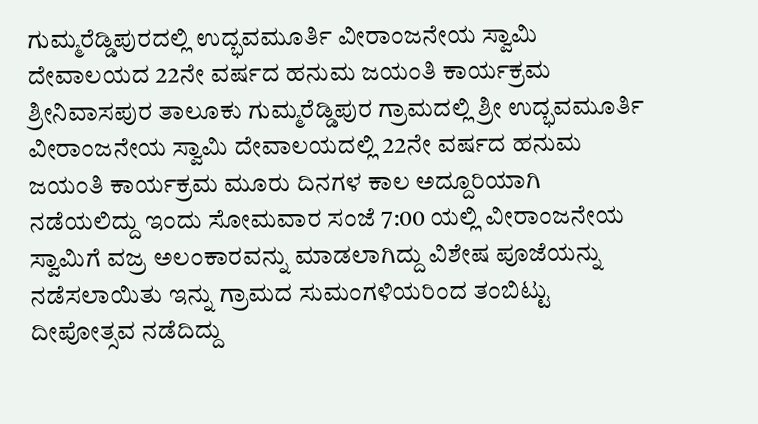ಗುಮ್ಮರೆಡ್ಡಿಪುರದಲ್ಲಿ ಉದ್ಭವಮೂರ್ತಿ ವೀರಾಂಜನೇಯ ಸ್ವಾಮಿ ದೇವಾಲಯದ 22ನೇ ವರ್ಷದ ಹನುಮ ಜಯಂತಿ ಕಾರ್ಯಕ್ರಮ ಶ್ರೀನಿವಾಸಪುರ ತಾಲೂಕು ಗುಮ್ಮರೆಡ್ಡಿಪುರ ಗ್ರಾಮದಲ್ಲಿ ಶ್ರೀ ಉದ್ಭವಮೂರ್ತಿ ವೀರಾಂಜನೇಯ ಸ್ವಾಮಿ ದೇವಾಲಯದಲ್ಲಿ 22ನೇ ವರ್ಷದ ಹನುಮ ಜಯಂತಿ ಕಾರ್ಯಕ್ರಮ ಮೂರು ದಿನಗಳ ಕಾಲ ಅದ್ದೂರಿಯಾಗಿ ನಡೆಯಲಿದ್ದು ಇಂದು ಸೋಮವಾರ ಸಂಜೆ 7:00 ಯಲ್ಲಿ ವೀರಾಂಜನೇಯ ಸ್ವಾಮಿಗೆ ವಜ್ರ ಅಲಂಕಾರವನ್ನು ಮಾಡಲಾಗಿದ್ದು ವಿಶೇಷ ಪೂಜೆಯನ್ನು ನಡೆಸಲಾಯಿತು ಇನ್ನು ಗ್ರಾಮದ ಸುಮಂಗಳಿಯರಿಂದ ತಂಬಿಟ್ಟು ದೀಪೋತ್ಸವ ನಡೆದಿದ್ದು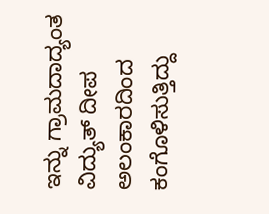ಇನ್ನು ಗ್ರಾಮದಾದ್ಯಂತ ವಿದ್ಯುತ್ ದೀಪ ಅಲಂಕಾರದಿಂದ ಕಂಗೊಳಿಸುತ್ತಿದ್ದು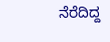ನೆರೆದಿದ್ದ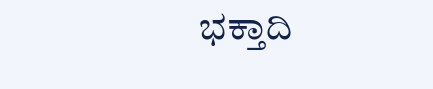ಭಕ್ತಾದಿ